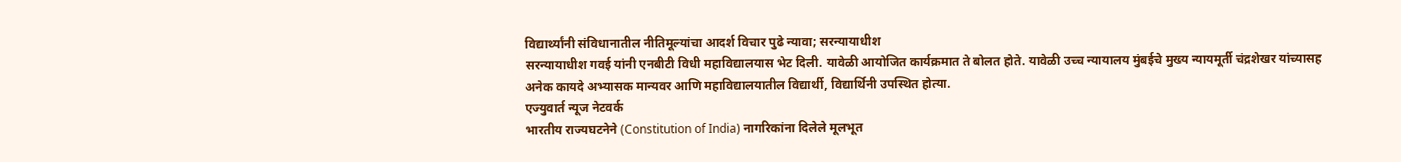विद्यार्थ्यांनी संविधानातील नीतिमूल्यांचा आदर्श विचार पुढे न्यावा; सरन्यायाधीश
सरन्यायाधीश गवई यांनी एनबीटी विधी महाविद्यालयास भेट दिली. यावेळी आयोजित कार्यक्रमात ते बोलत होते. यावेळी उच्च न्यायालय मुंबईचे मुख्य न्यायमूर्ती चंद्रशेखर यांच्यासह अनेक कायदे अभ्यासक मान्यवर आणि महाविद्यालयातील विद्यार्थी, विद्यार्थिनी उपस्थित होत्या.
एज्युवार्त न्यूज नेटवर्क
भारतीय राज्यघटनेने (Constitution of India) नागरिकांना दिलेले मूलभूत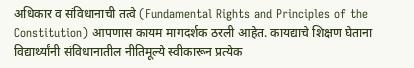अधिकार व संविधानाची तत्वे (Fundamental Rights and Principles of the Constitution) आपणास कायम मागदर्शक ठरली आहेत. कायद्याचे शिक्षण घेताना विद्यार्थ्यांनी संविधानातील नीतिमूल्ये स्वीकारून प्रत्येक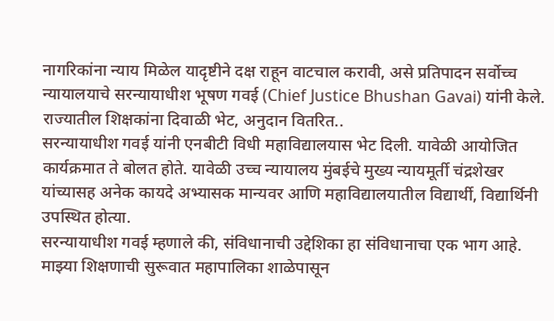नागरिकांना न्याय मिळेल यादृष्टीने दक्ष राहून वाटचाल करावी, असे प्रतिपादन सर्वोच्च न्यायालयाचे सरन्यायाधीश भूषण गवई (Chief Justice Bhushan Gavai) यांनी केले.
राज्यातील शिक्षकांना दिवाळी भेट, अनुदान वितरित..
सरन्यायाधीश गवई यांनी एनबीटी विधी महाविद्यालयास भेट दिली. यावेळी आयोजित कार्यक्रमात ते बोलत होते. यावेळी उच्च न्यायालय मुंबईचे मुख्य न्यायमूर्ती चंद्रशेखर यांच्यासह अनेक कायदे अभ्यासक मान्यवर आणि महाविद्यालयातील विद्यार्थी, विद्यार्थिनी उपस्थित होत्या.
सरन्यायाधीश गवई म्हणाले की, संविधानाची उद्देशिका हा संविधानाचा एक भाग आहे. माझ्या शिक्षणाची सुरूवात महापालिका शाळेपासून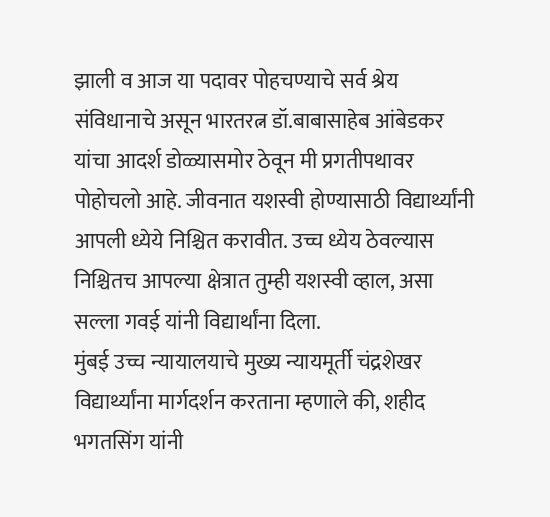झाली व आज या पदावर पोहचण्याचे सर्व श्रेय संविधानाचे असून भारतरत्न डॉ.बाबासाहेब आंबेडकर यांचा आदर्श डोळ्यासमोर ठेवून मी प्रगतीपथावर पोहोचलो आहे. जीवनात यशस्वी होण्यासाठी विद्यार्थ्यांनी आपली ध्येये निश्चित करावीत. उच्च ध्येय ठेवल्यास निश्चितच आपल्या क्षेत्रात तुम्ही यशस्वी व्हाल, असा सल्ला गवई यांनी विद्यार्थांना दिला.
मुंबई उच्च न्यायालयाचे मुख्य न्यायमूर्ती चंद्रशेखर विद्यार्थ्यांना मार्गदर्शन करताना म्हणाले की, शहीद भगतसिंग यांनी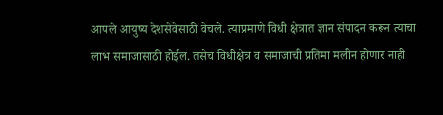आपले आयुष्य देशसेवेसाठी वेचले. त्याप्रमाणे विधी क्षेत्रात ज्ञान संपादन करून त्याचा लाभ समाजासाठी होईल. तसेच विधीक्षेत्र व समाजाची प्रतिमा मलीन होणार नाही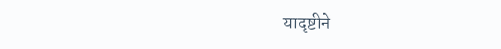यादृष्टीने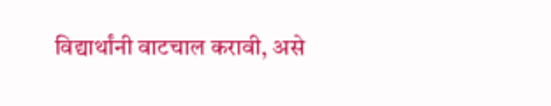विद्यार्थांनी वाटचाल करावी, असे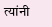त्यांनी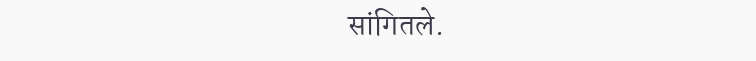सांगितले.